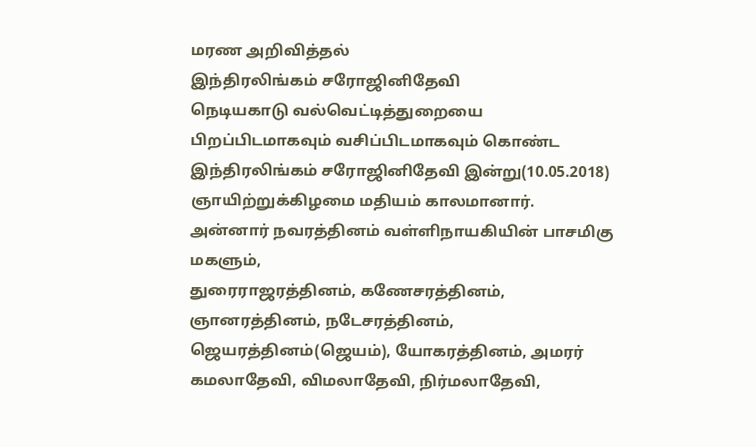மரண அறிவித்தல்
இந்திரலிங்கம் சரோஜினிதேவி
நெடியகாடு வல்வெட்டித்துறையை பிறப்பிடமாகவும் வசிப்பிடமாகவும் கொண்ட இந்திரலிங்கம் சரோஜினிதேவி இன்று(10.05.2018) ஞாயிற்றுக்கிழமை மதியம் காலமானார்.
அன்னார் நவரத்தினம் வள்ளிநாயகியின் பாசமிகு மகளும்,
துரைராஜரத்தினம், கணேசரத்தினம், ஞானரத்தினம், நடேசரத்தினம், ஜெயரத்தினம்(ஜெயம்), யோகரத்தினம், அமரர் கமலாதேவி, விமலாதேவி, நிர்மலாதேவி,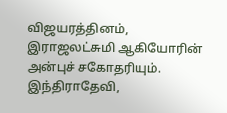விஜயரத்தினம், இராஜலட்சுமி ஆகியோரின் அன்புச் சகோதரியும்.
இந்திராதேவி,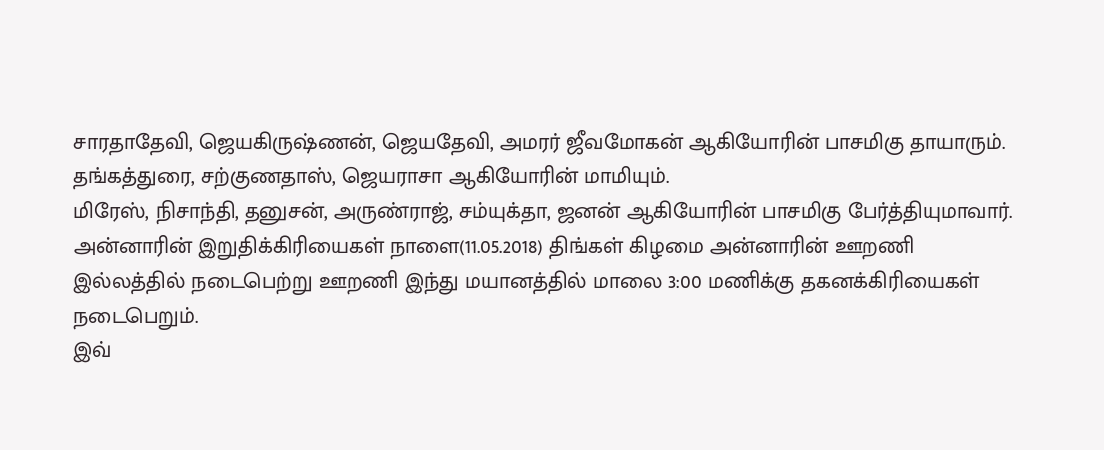சாரதாதேவி, ஜெயகிருஷ்ணன், ஜெயதேவி, அமரர் ஜீவமோகன் ஆகியோரின் பாசமிகு தாயாரும்.
தங்கத்துரை, சற்குணதாஸ், ஜெயராசா ஆகியோரின் மாமியும்.
மிரேஸ், நிசாந்தி, தனுசன், அருண்ராஜ், சம்யுக்தா, ஜனன் ஆகியோரின் பாசமிகு பேர்த்தியுமாவார்.
அன்னாரின் இறுதிக்கிரியைகள் நாளை(11.05.2018) திங்கள் கிழமை அன்னாரின் ஊறணி இல்லத்தில் நடைபெற்று ஊறணி இந்து மயானத்தில் மாலை 3:00 மணிக்கு தகனக்கிரியைகள் நடைபெறும்.
இவ்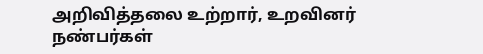அறிவித்தலை உற்றார், உறவினர் நண்பர்கள்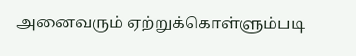அனைவரும் ஏற்றுக்கொள்ளும்படி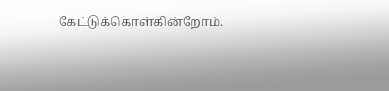கேட்டுக்கொள்கின்றோம்.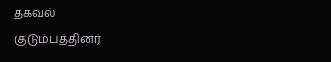தகவல்
குடும்பத்தினர்